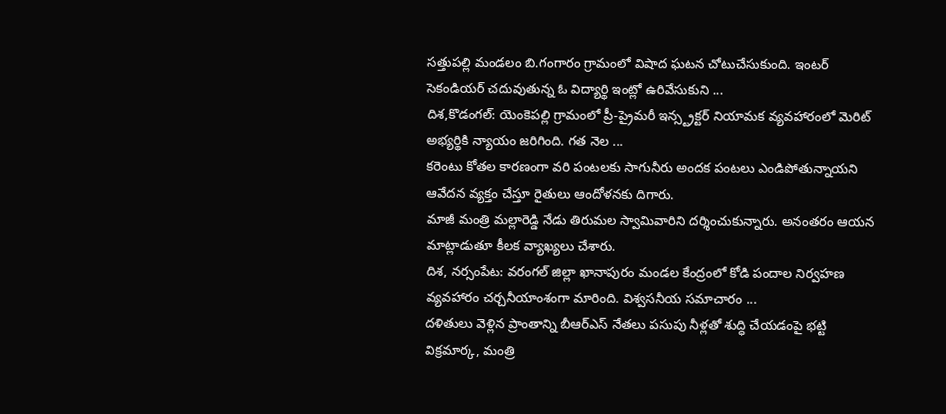సత్తుపల్లి మండలం బి.గంగారం గ్రామంలో విషాద ఘటన చోటుచేసుకుంది. ఇంటర్ సెకండియర్ చదువుతున్న ఓ విద్యార్థి ఇంట్లో ఉరివేసుకుని ...
దిశ,కొడంగల్: యెంకెపల్లి గ్రామంలో ప్రీ-ప్రైమరీ ఇన్స్ట్రక్టర్ నియామక వ్యవహారంలో మెరిట్ అభ్యర్థికి న్యాయం జరిగింది. గత నెల ...
కరెంటు కోతల కారణంగా వరి పంటలకు సాగునీరు అందక పంటలు ఎండిపోతున్నాయని ఆవేదన వ్యక్తం చేస్తూ రైతులు ఆందోళనకు దిగారు.
మాజీ మంత్రి మల్లారెడ్డి నేడు తిరుమల స్వామివారిని దర్శించుకున్నారు. అనంతరం ఆయన మాట్లాడుతూ కీలక వ్యాఖ్యలు చేశారు.
దిశ, నర్సంపేట: వరంగల్ జిల్లా ఖానాపురం మండల కేంద్రంలో కోడి పందాల నిర్వహణ వ్యవహారం చర్చనీయాంశంగా మారింది. విశ్వసనీయ సమాచారం ...
దళితులు వెళ్లిన ప్రాంతాన్ని బీఆర్ఎస్ నేతలు పసుపు నీళ్లతో శుద్ధి చేయడంపై భట్టి విక్రమార్క, మంత్రి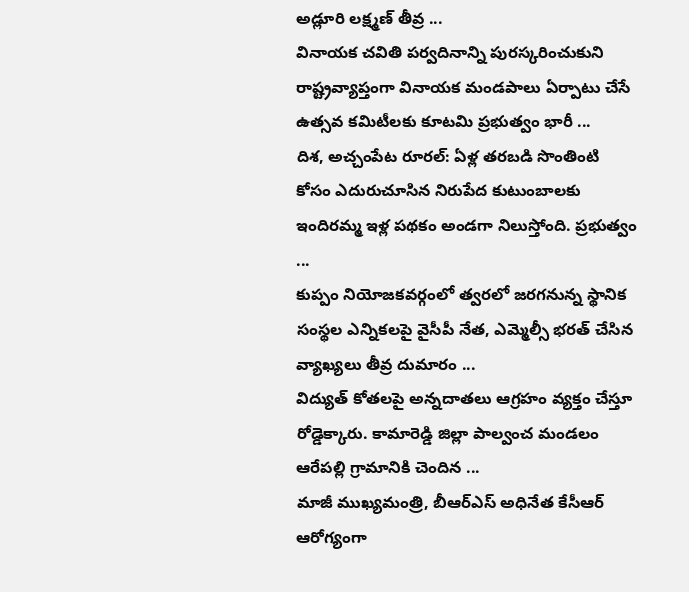అడ్లూరి లక్ష్మణ్ తీవ్ర ...
వినాయక చవితి పర్వదినాన్ని పురస్కరించుకుని రాష్ట్రవ్యాప్తంగా వినాయక మండపాలు ఏర్పాటు చేసే ఉత్సవ కమిటీలకు కూటమి ప్రభుత్వం భారీ ...
దిశ, అచ్చంపేట రూరల్: ఏళ్ల తరబడి సొంతింటి కోసం ఎదురుచూసిన నిరుపేద కుటుంబాలకు ఇందిరమ్మ ఇళ్ల పథకం అండగా నిలుస్తోంది. ప్రభుత్వం ...
కుప్పం నియోజకవర్గంలో త్వరలో జరగనున్న స్థానిక సంస్థల ఎన్నికలపై వైసీపీ నేత, ఎమ్మెల్సీ భరత్ చేసిన వ్యాఖ్యలు తీవ్ర దుమారం ...
విద్యుత్ కోతలపై అన్నదాతలు ఆగ్రహం వ్యక్తం చేస్తూ రోడ్డెక్కారు. కామారెడ్డి జిల్లా పాల్వంచ మండలం ఆరేపల్లి గ్రామానికి చెందిన ...
మాజీ ముఖ్యమంత్రి, బీఆర్ఎస్ అధినేత కేసీఆర్ ఆరోగ్యంగా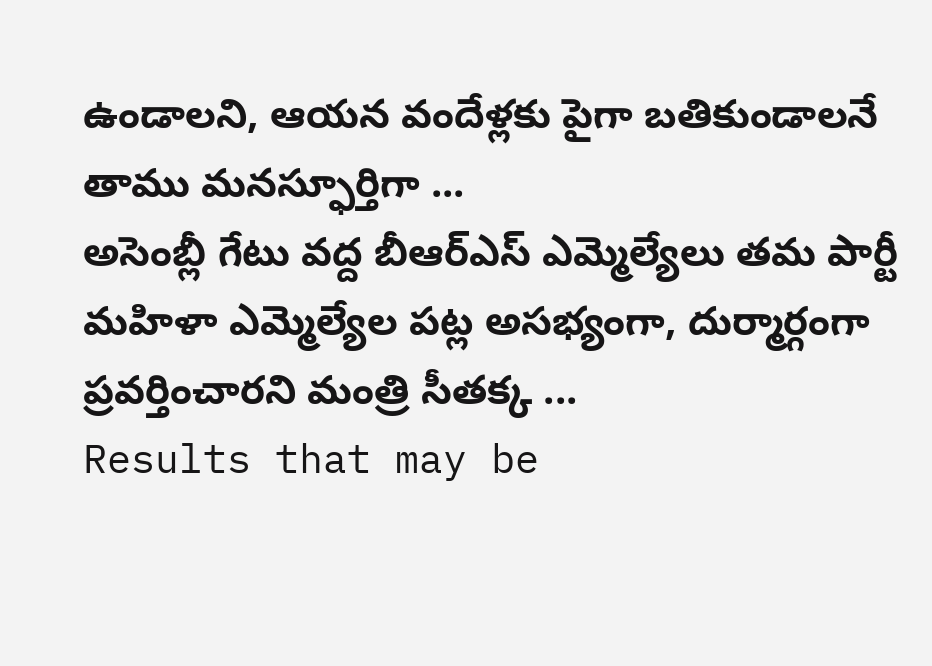ఉండాలని, ఆయన వందేళ్లకు పైగా బతికుండాలనే తాము మనస్ఫూర్తిగా ...
అసెంబ్లీ గేటు వద్ద బీఆర్ఎస్ ఎమ్మెల్యేలు తమ పార్టీ మహిళా ఎమ్మెల్యేల పట్ల అసభ్యంగా, దుర్మార్గంగా ప్రవర్తించారని మంత్రి సీతక్క ...
Results that may be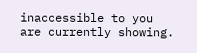inaccessible to you are currently showing.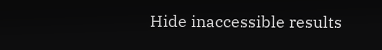Hide inaccessible results